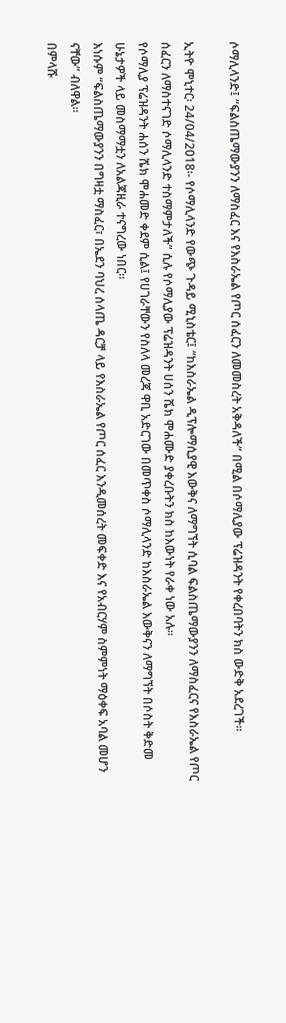ሶማሊላንድ፤ “ፍልስጤማውያንን ለማስፈር እና የእስራኤል የጦር ሰፈርን ለመመስረት አቅዳለች” በሚል በሶማሊያው ፕሬዝዳንት የቀረበባትን ክስ ውድቅ አደረገች።

ኢትዮ ሞኒተር፡ 24/04/2018፡- የሶማሊላንድ የውጭ ጉዳይ ሚኒስቴር፤ “ከእስራኤል ዲፕሎማሲያዊ እውቅና ለማግኘት ሲባል ፍልስጤማውያንን ለማስፈርና የእስራኤል የጦር ሰፈርን ለማስተናገድ ሶማሊላንድ ተስማምታለች” ሲሉ የሶማሊያው ፕሬዝዳንት ሀሰን ሼክ ሞሐሙድ ያቀረቡትን ክስ ከእውነት የራቀ ነው አሉ።
የሶማሊያ ፕሬዝዳንት ሐሰን ሼክ ሞሐመድ ቀደም ሲል፤ የሀገራቸውን የስለላ መረጃ ዋቢ አድርገው በመጥቀስ ሶማሊላንድ ከእስራኤል እውቅናን ለማግኘት በሶስት ቅድመ ሁኔታዎች ላይ መስማማቷን ለአልጃዚራ ተናግረው ነበር።
እነሱም “ፍልስጤማውያንን በግዛቷ ማስፈር፣ በኤደን ባህረ ሰላጤ ዳርቻ ላይ የእስራኤል የጦር ሰፈር እንዲመሰረት መፍቀድ እና የአብርሃም ስምምነት ማዕቀፍ አባል መሆን ናቸው” ብለዋል።
በምላሹ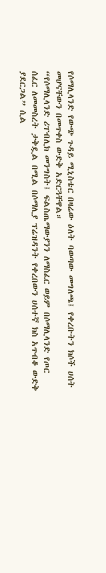የሶማሊላንድ የውጭ ጉዳይ ሚኒስቴር በዛሬው ዕለት ባወጣው መግለጫ፤ የቀረቡትን ክሶች ሀሰት መሆናቸውን በመጥቀስ ውድቅ አድርጓቸዋል።
“የሶማሊላንድ ሪፐብሊክ መንግስት፤ ፍልስጤማውያንን ለማስፈር ወይም በሶማሊላንድ የጦር ሰፈር ለመመስረት ታቅዷል በሚል በሶማሊያ ፕሬዝዳንት የቀረበውን ሀሰተኛ ክስ አጥብቆ ውድቅ ያደርጋል” ሲል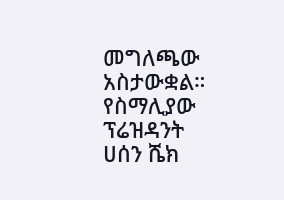መግለጫው አስታውቋል።
የስማሊያው ፕሬዝዳንት ሀሰን ሼክ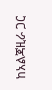ከአልጃዚራ ጋር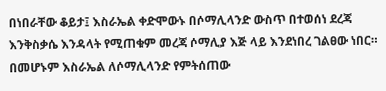በነበራቸው ቆይታ፤ እስራኤል ቀድሞውኑ በሶማሊላንድ ውስጥ በተወሰነ ደረጃ እንቅስቃሴ እንዳላት የሚጠቁም መረጃ ሶማሊያ እጅ ላይ እንደነበረ ገልፀው ነበር።
በመሆኑም እስራኤል ለሶማሊላንድ የምትሰጠው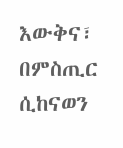እውቅና፣ በምስጢር ሲከናወን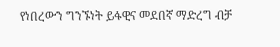የነበረውን ግንኙነት ይፋዊና መደበኛ ማድረግ ብቻ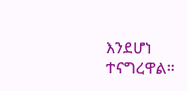እንደሆነ ተናግረዋል።